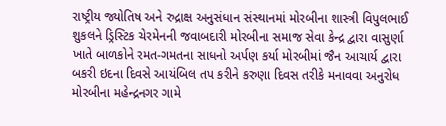રાષ્ટ્રીય જ્યોતિષ અને રુદ્રાક્ષ અનુસંધાન સંસ્થાનમાં મોરબીના શાસ્ત્રી વિપુલભાઈ શુકલને ડ્રિસ્ટિક ચેરમેનની જવાબદારી મોરબીના સમાજ સેવા કેન્દ્ર દ્વારા વાસુર્ણા ખાતે બાળકોને રમત-ગમતના સાધનો અર્પણ કર્યા મોરબીમાં જૈન આચાર્ય દ્વારા બકરી ઇદના દિવસે આયંબિલ તપ કરીને કરુણા દિવસ તરીકે મનાવવા અનુરોધ મોરબીના મહેન્દ્રનગર ગામે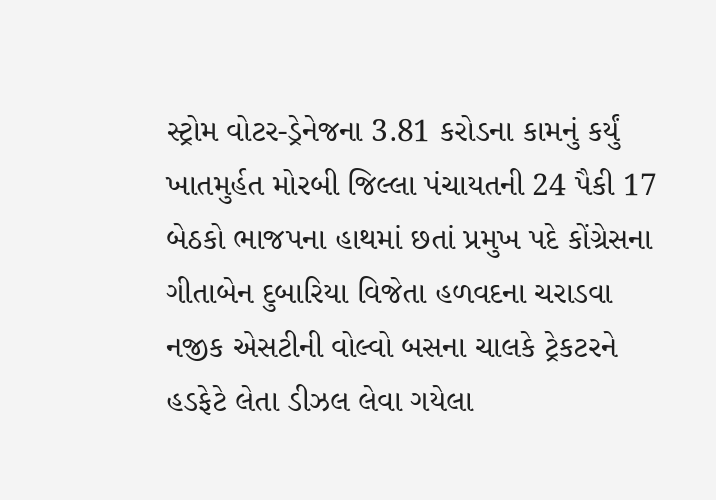સ્ટ્રોમ વોટર-ડ્રેનેજના 3.81 કરોડના કામનું કર્યું ખાતમુર્હત મોરબી જિલ્લા પંચાયતની 24 પૈકી 17 બેઠકો ભાજપના હાથમાં છતાં પ્રમુખ પદે કોંગ્રેસના ગીતાબેન દુબારિયા વિજેતા હળવદના ચરાડવા નજીક એસટીની વોલ્વો બસના ચાલકે ટ્રેકટરને હડફેટે લેતા ડીઝલ લેવા ગયેલા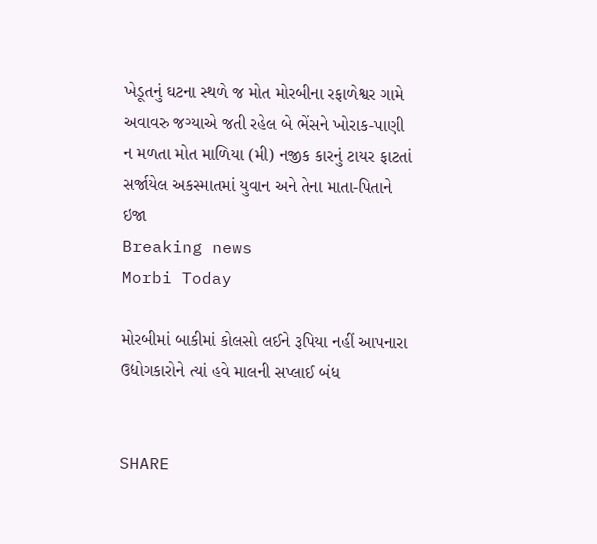ખેડૂતનું ઘટના સ્થળે જ મોત મોરબીના રફાળેશ્વર ગામે અવાવરુ જગ્યાએ જતી રહેલ બે ભેંસને ખોરાક-પાણી ન મળતા મોત માળિયા (મી) નજીક કારનું ટાયર ફાટતાં સર્જાયેલ અકસ્માતમાં યુવાન અને તેના માતા-પિતાને ઇજા
Breaking news
Morbi Today

મોરબીમાં બાકીમાં કોલસો લઈને રૂપિયા નહીં આપનારા ઉદ્યોગકારોને ત્યાં હવે માલની સપ્લાઈ બંધ


SHARE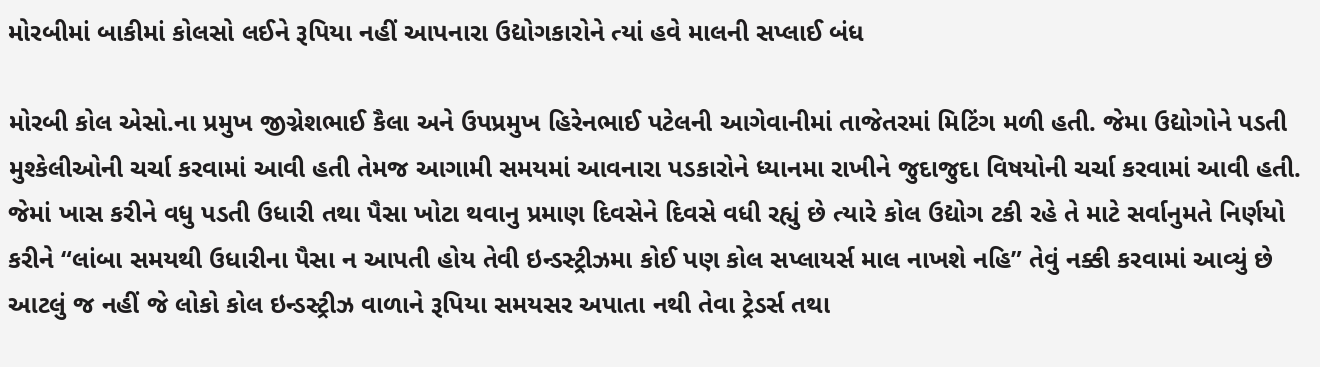મોરબીમાં બાકીમાં કોલસો લઈને રૂપિયા નહીં આપનારા ઉદ્યોગકારોને ત્યાં હવે માલની સપ્લાઈ બંધ

મોરબી કોલ એસો.ના પ્રમુખ જીગ્નેશભાઈ કૈલા અને ઉપપ્રમુખ હિરેનભાઈ પટેલની આગેવાનીમાં તાજેતરમાં મિટિંગ મળી હતી. જેમા ઉદ્યોગોને પડતી મુશ્કેલીઓની ચર્ચા કરવામાં આવી હતી તેમજ આગામી સમયમાં આવનારા પડકારોને ધ્યાનમા રાખીને જુદાજુદા વિષયોની ચર્ચા કરવામાં આવી હતી. જેમાં ખાસ કરીને વધુ પડતી ઉધારી તથા પૈસા ખોટા થવાનુ પ્રમાણ દિવસેને દિવસે વધી રહ્યું છે ત્યારે કોલ ઉદ્યોગ ટકી રહે તે માટે સર્વાનુમતે નિર્ણયો કરીને “લાંબા સમયથી ઉધારીના પૈસા ન આપતી હોય તેવી ઇન્ડસ્ટ્રીઝમા કોઈ પણ કોલ સપ્લાયર્સ માલ નાખશે નહિ” તેવું નક્કી કરવામાં આવ્યું છે આટલું જ નહીં જે લોકો કોલ ઇન્ડસ્ટ્રીઝ વાળાને રૂપિયા સમયસર અપાતા નથી તેવા ટ્રેડર્સ તથા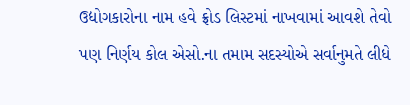ઉદ્યોગકારોના નામ હવે ફ્રોડ લિસ્ટમાં નાખવામાં આવશે તેવો પણ નિર્ણય કોલ એસો.ના તમામ સદસ્યોએ સર્વાનુમતે લીધે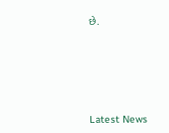છે.






Latest News